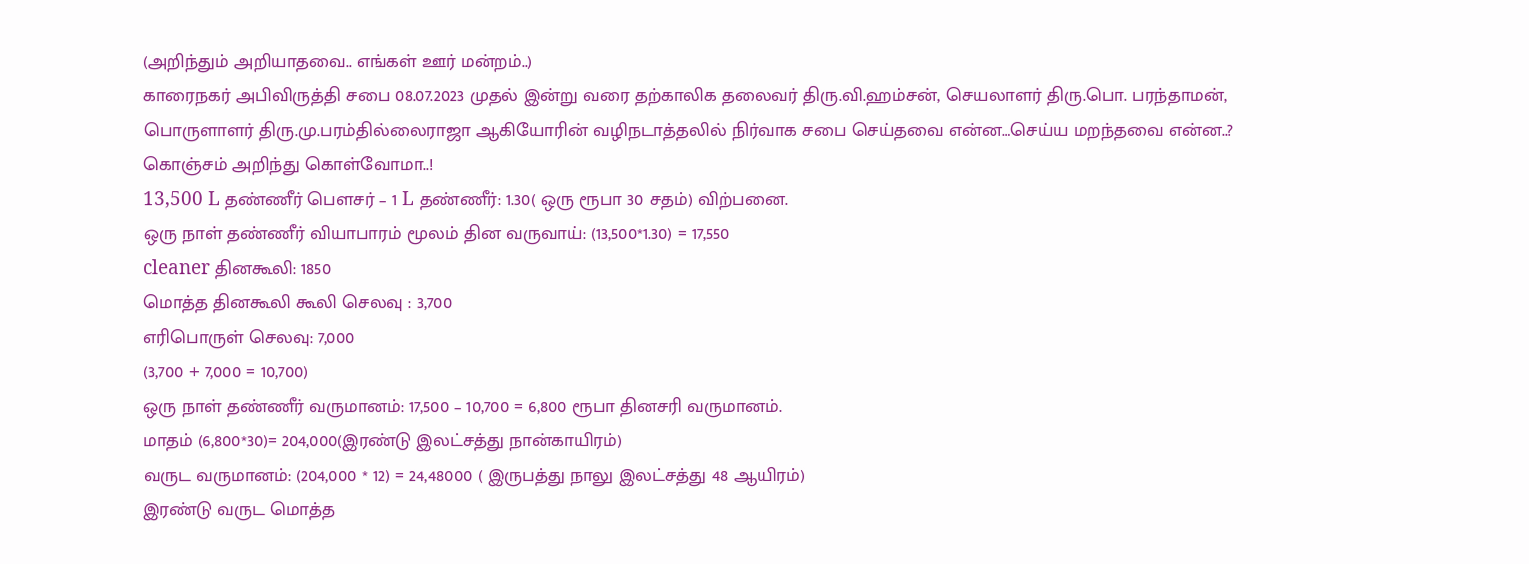(அறிந்தும் அறியாதவை.. எங்கள் ஊர் மன்றம்..)
காரைநகர் அபிவிருத்தி சபை 08.07.2023 முதல் இன்று வரை தற்காலிக தலைவர் திரு.வி.ஹம்சன், செயலாளர் திரு.பொ. பரந்தாமன், பொருளாளர் திரு.மு.பரம்தில்லைராஜா ஆகியோரின் வழிநடாத்தலில் நிர்வாக சபை செய்தவை என்ன…செய்ய மறந்தவை என்ன..? கொஞ்சம் அறிந்து கொள்வோமா..!
13,500 L தண்ணீர் பெளசர் – 1 L தண்ணீர்: 1.30( ஒரு ரூபா 30 சதம்) விற்பனை.
ஒரு நாள் தண்ணீர் வியாபாரம் மூலம் தின வருவாய்: (13,500*1.30) = 17,550
cleaner தினகூலி: 1850
மொத்த தினகூலி கூலி செலவு : 3,700
எரிபொருள் செலவு: 7,000
(3,700 + 7,000 = 10,700)
ஒரு நாள் தண்ணீர் வருமானம்: 17,500 – 10,700 = 6,800 ரூபா தினசரி வருமானம்.
மாதம் (6,800*30)= 204,000(இரண்டு இலட்சத்து நான்காயிரம்)
வருட வருமானம்: (204,000 * 12) = 24,48000 ( இருபத்து நாலு இலட்சத்து 48 ஆயிரம்)
இரண்டு வருட மொத்த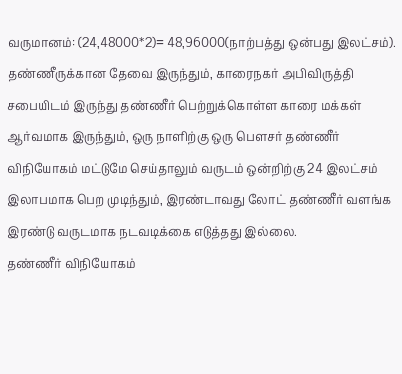வருமானம்: (24,48000*2)= 48,96000(நாற்பத்து ஒன்பது இலட்சம்).
தண்ணீருக்கான தேவை இருந்தும், காரைநகர் அபிவிருத்தி சபையிடம் இருந்து தண்ணீர் பெற்றுக்கொள்ள காரை மக்கள் ஆர்வமாக இருந்தும், ஒரு நாளிற்கு ஒரு பெளசர் தண்ணீர் விநியோகம் மட்டுமே செய்தாலும் வருடம் ஒன்றிற்கு 24 இலட்சம் இலாபமாக பெற முடிந்தும், இரண்டாவது லோட் தண்ணீர் வளங்க இரண்டு வருடமாக நடவடிக்கை எடுத்தது இல்லை.
தண்ணீர் விநியோகம்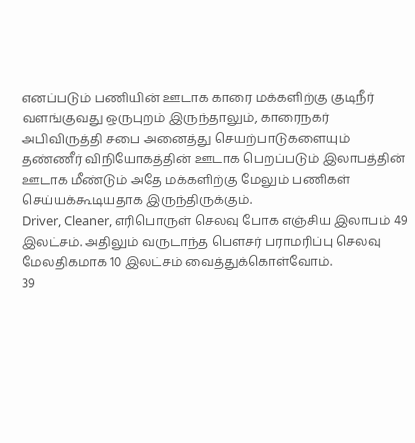எனப்படும் பணியின் ஊடாக காரை மக்களிற்கு குடிநீர் வளங்குவது ஒருபுறம் இருந்தாலும், காரைநகர் அபிவிருத்தி சபை அனைத்து செயற்பாடுகளையும் தண்ணீர் விநியோகத்தின் ஊடாக பெறப்படும் இலாபத்தின் ஊடாக மீண்டும் அதே மக்களிற்கு மேலும் பணிகள் செய்யக்கூடியதாக இருந்திருக்கும்.
Driver, Cleaner, எரிபொருள் செலவு போக எஞ்சிய இலாபம் 49 இலட்சம். அதிலும் வருடாந்த பெளசர் பராமரிப்பு செலவு மேலதிகமாக 10 இலட்சம் வைத்துக்கொள்வோம்.
39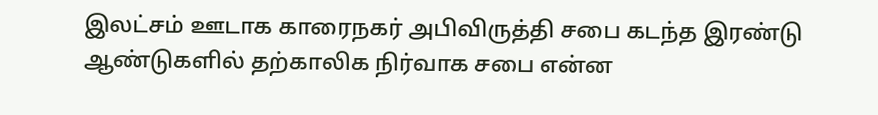இலட்சம் ஊடாக காரைநகர் அபிவிருத்தி சபை கடந்த இரண்டு ஆண்டுகளில் தற்காலிக நிர்வாக சபை என்ன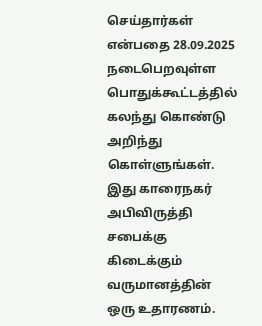செய்தார்கள் என்பதை 28.09.2025 நடைபெறவுள்ள பொதுக்கூட்டத்தில் கலந்து கொண்டு அறிந்து கொள்ளுங்கள்.
இது காரைநகர் அபிவிருத்தி சபைக்கு கிடைக்கும் வருமானத்தின் ஒரு உதாரணம்.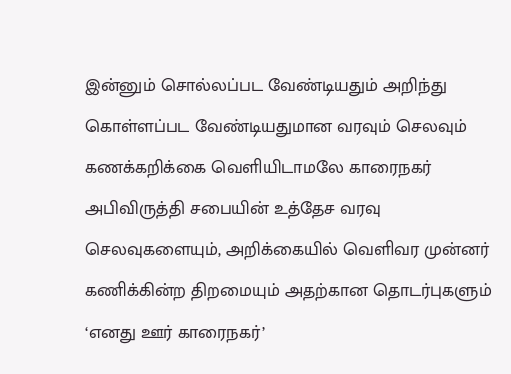இன்னும் சொல்லப்பட வேண்டியதும் அறிந்து கொள்ளப்பட வேண்டியதுமான வரவும் செலவும் கணக்கறிக்கை வெளியிடாமலே காரைநகர் அபிவிருத்தி சபையின் உத்தேச வரவு செலவுகளையும், அறிக்கையில் வெளிவர முன்னர் கணிக்கின்ற திறமையும் அதற்கான தொடர்புகளும் ‘எனது ஊர் காரைநகர்’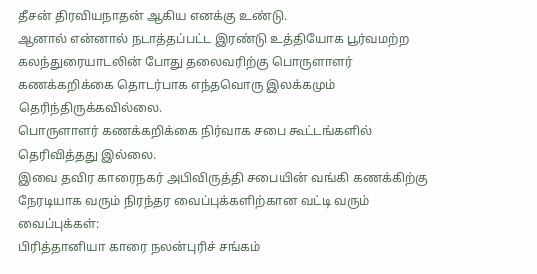தீசன் திரவியநாதன் ஆகிய எனக்கு உண்டு.
ஆனால் என்னால் நடாத்தப்பட்ட இரண்டு உத்தியோக பூர்வமற்ற கலந்துரையாடலின் போது தலைவரிற்கு பொருளாளர் கணக்கறிக்கை தொடர்பாக எந்தவொரு இலக்கமும் தெரிந்திருக்கவில்லை.
பொருளாளர் கணக்கறிக்கை நிர்வாக சபை கூட்டங்களில் தெரிவித்தது இல்லை.
இவை தவிர காரைநகர் அபிவிருத்தி சபையின் வங்கி கணக்கிற்கு நேரடியாக வரும் நிரந்தர வைப்புக்களிற்கான வட்டி வரும் வைப்புக்கள்:
பிரித்தானியா காரை நலன்புரிச் சங்கம்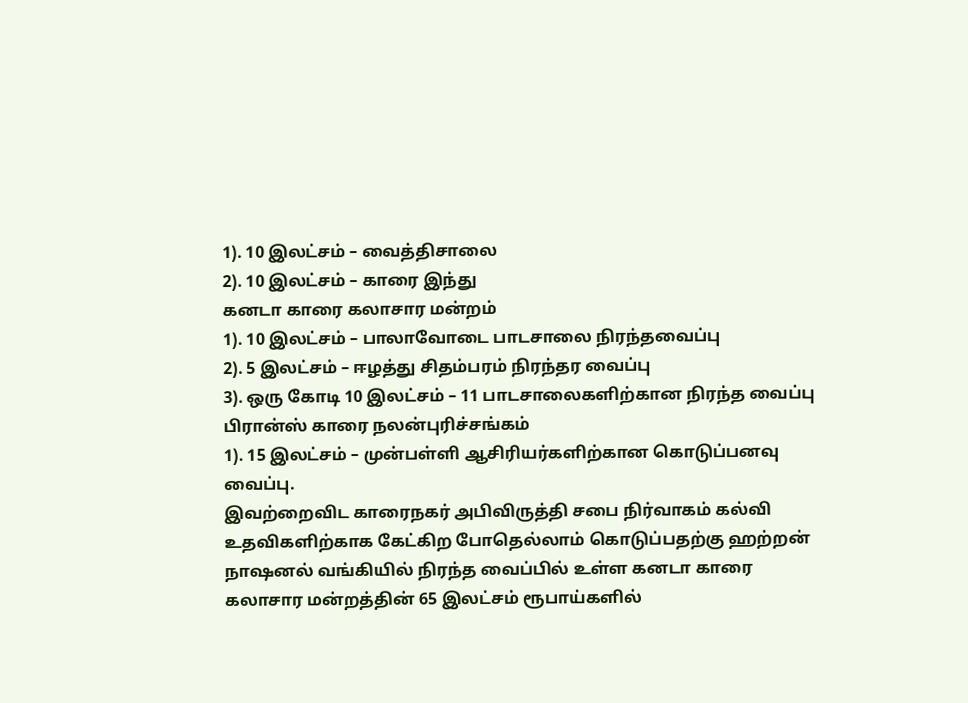1). 10 இலட்சம் – வைத்திசாலை
2). 10 இலட்சம் – காரை இந்து
கனடா காரை கலாசார மன்றம்
1). 10 இலட்சம் – பாலாவோடை பாடசாலை நிரந்தவைப்பு
2). 5 இலட்சம் – ஈழத்து சிதம்பரம் நிரந்தர வைப்பு
3). ஒரு கோடி 10 இலட்சம் – 11 பாடசாலைகளிற்கான நிரந்த வைப்பு
பிரான்ஸ் காரை நலன்புரிச்சங்கம்
1). 15 இலட்சம் – முன்பள்ளி ஆசிரியர்களிற்கான கொடுப்பனவு வைப்பு.
இவற்றைவிட காரைநகர் அபிவிருத்தி சபை நிர்வாகம் கல்வி உதவிகளிற்காக கேட்கிற போதெல்லாம் கொடுப்பதற்கு ஹற்றன் நாஷனல் வங்கியில் நிரந்த வைப்பில் உள்ள கனடா காரை கலாசார மன்றத்தின் 65 இலட்சம் ரூபாய்களில்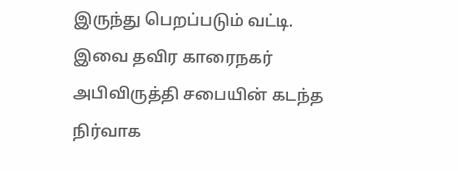இருந்து பெறப்படும் வட்டி.
இவை தவிர காரைநகர் அபிவிருத்தி சபையின் கடந்த நிர்வாக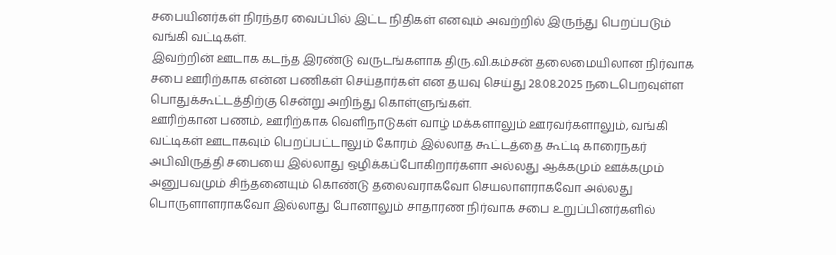சபையினர்கள் நிரந்தர வைப்பில் இட்ட நிதிகள் எனவும் அவற்றில் இருந்து பெறப்படும் வங்கி வட்டிகள்.
இவற்றின் ஊடாக கடந்த இரண்டு வருடங்களாக திரு.வி.கம்சன் தலைமையிலான நிர்வாக சபை ஊரிற்காக என்ன பணிகள் செய்தார்கள் என தயவு செய்து 28.08.2025 நடைபெறவுள்ள பொதுக்கூட்டத்திற்கு சென்று அறிந்து கொள்ளுங்கள்.
ஊரிற்கான பணம், ஊரிற்காக வெளிநாடுகள் வாழ் மக்களாலும் ஊரவர்களாலும், வங்கி வட்டிகள் ஊடாகவும் பெறப்பட்டாலும் கோரம் இல்லாத கூட்டத்தை கூட்டி காரைநகர் அபிவிருத்தி சபையை இல்லாது ஒழிக்கப்போகிறார்களா அல்லது ஆக்கமும் ஊக்கமும் அனுபவமும் சிந்தனையும் கொண்டு தலைவராகவோ செயலாளராகவோ அல்லது பொருளாளராகவோ இல்லாது போனாலும் சாதாரண நிர்வாக சபை உறுப்பினர்களில்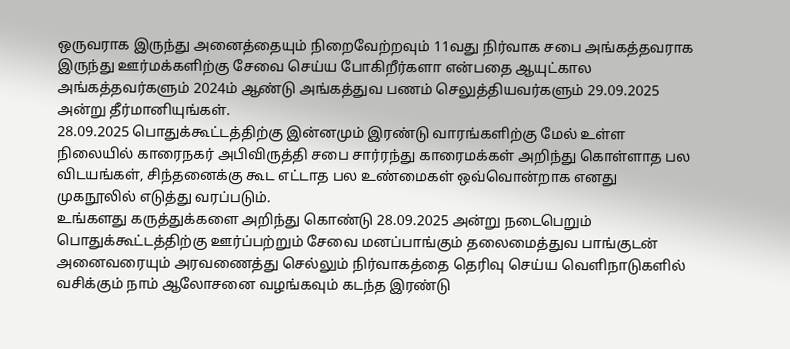ஒருவராக இருந்து அனைத்தையும் நிறைவேற்றவும் 11வது நிர்வாக சபை அங்கத்தவராக இருந்து ஊர்மக்களிற்கு சேவை செய்ய போகிறீர்களா என்பதை ஆயுட்கால அங்கத்தவர்களும் 2024ம் ஆண்டு அங்கத்துவ பணம் செலுத்தியவர்களும் 29.09.2025 அன்று தீர்மானியுங்கள்.
28.09.2025 பொதுக்கூட்டத்திற்கு இன்னமும் இரண்டு வாரங்களிற்கு மேல் உள்ள நிலையில் காரைநகர் அபிவிருத்தி சபை சார்ரந்து காரைமக்கள் அறிந்து கொள்ளாத பல விடயங்கள், சிந்தனைக்கு கூட எட்டாத பல உண்மைகள் ஒவ்வொன்றாக எனது முகநூலில் எடுத்து வரப்படும்.
உங்களது கருத்துக்களை அறிந்து கொண்டு 28.09.2025 அன்று நடைபெறும் பொதுக்கூட்டத்திற்கு ஊர்ப்பற்றும் சேவை மனப்பாங்கும் தலைமைத்துவ பாங்குடன் அனைவரையும் அரவணைத்து செல்லும் நிர்வாகத்தை தெரிவு செய்ய வெளிநாடுகளில் வசிக்கும் நாம் ஆலோசனை வழங்கவும் கடந்த இரண்டு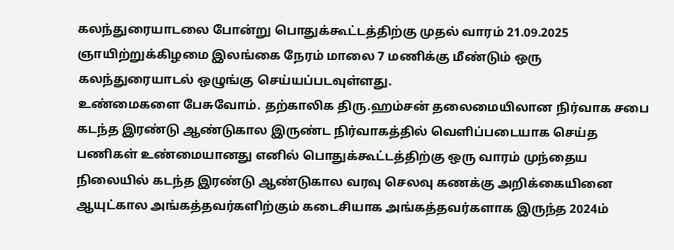கலந்துரையாடலை போன்று பொதுக்கூட்டத்திற்கு முதல் வாரம் 21.09.2025 ஞாயிற்றுக்கிழமை இலங்கை நேரம் மாலை 7 மணிக்கு மீண்டும் ஒரு கலந்துரையாடல் ஒழுங்கு செய்யப்படவுள்ளது.
உண்மைகளை பேசுவோம். தற்காலிக திரு.ஹம்சன் தலைமையிலான நிர்வாக சபை கடந்த இரண்டு ஆண்டுகால இருண்ட நிர்வாகத்தில் வெளிப்படையாக செய்த பணிகள் உண்மையானது எனில் பொதுக்கூட்டத்திற்கு ஒரு வாரம் முந்தைய நிலையில் கடந்த இரண்டு ஆண்டுகால வரவு செலவு கணக்கு அறிக்கையினை ஆயுட்கால அங்கத்தவர்களிற்கும் கடைசியாக அங்கத்தவர்களாக இருந்த 2024ம்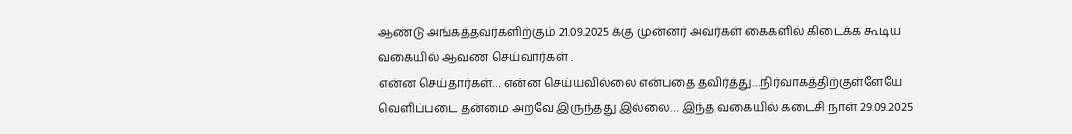ஆண்டு அங்கத்தவர்களிற்கும் 21.09.2025 க்கு முன்னர் அவர்கள் கைகளில் கிடைக்க கூடிய வகையில் ஆவண செய்வார்கள் .
என்ன செய்தார்கள்… என்ன செய்யவில்லை என்பதை தவிர்த்து…நிர்வாகத்திற்குள்ளேயே வெளிப்படை தன்மை அறவே இருந்தது இல்லை… இந்த வகையில் கடைசி நாள் 29.09.2025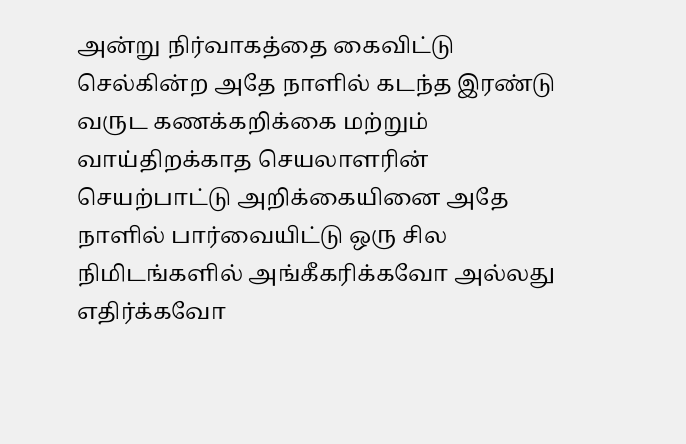அன்று நிர்வாகத்தை கைவிட்டு செல்கின்ற அதே நாளில் கடந்த இரண்டு வருட கணக்கறிக்கை மற்றும் வாய்திறக்காத செயலாளரின் செயற்பாட்டு அறிக்கையினை அதே நாளில் பார்வையிட்டு ஒரு சில நிமிடங்களில் அங்கீகரிக்கவோ அல்லது எதிர்க்கவோ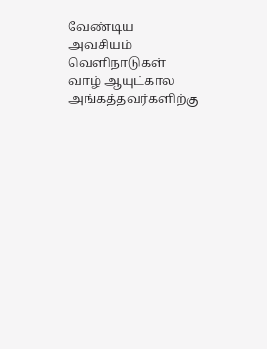வேண்டிய அவசியம் வெளிநாடுகள் வாழ் ஆயுட்கால அங்கத்தவர்களிற்கு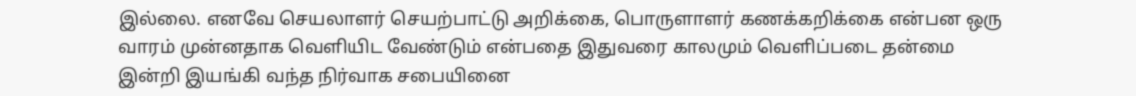இல்லை. எனவே செயலாளர் செயற்பாட்டு அறிக்கை, பொருளாளர் கணக்கறிக்கை என்பன ஒரு வாரம் முன்னதாக வெளியிட வேண்டும் என்பதை இதுவரை காலமும் வெளிப்படை தன்மை இன்றி இயங்கி வந்த நிர்வாக சபையினை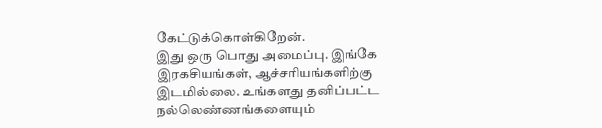கேட்டுக்கொள்கிறேன்.
இது ஒரு பொது அமைப்பு. இங்கே இரகசியங்கள், ஆச்சரியங்களிற்கு இடமில்லை. உங்களது தனிப்பட்ட நல்லெண்ணங்களையும்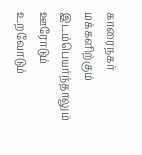காரைநகர் மக்களிற்கும் இடம்பெயர்ந்தாலும் ஊரோடும் உறவோடும்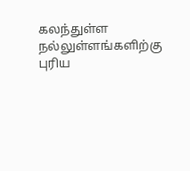கலந்துள்ள நல்லுள்ளங்களிற்கு புரிய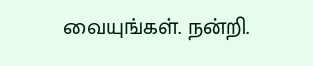வையுங்கள். நன்றி.